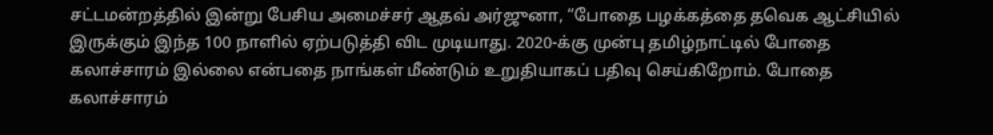சட்டமன்றத்தில் இன்று பேசிய அமைச்சர் ஆதவ் அர்ஜுனா, “போதை பழக்கத்தை தவெக ஆட்சியில் இருக்கும் இந்த 100 நாளில் ஏற்படுத்தி விட முடியாது. 2020-க்கு முன்பு தமிழ்நாட்டில் போதை கலாச்சாரம் இல்லை என்பதை நாங்கள் மீண்டும் உறுதியாகப் பதிவு செய்கிறோம். போதை கலாச்சாரம்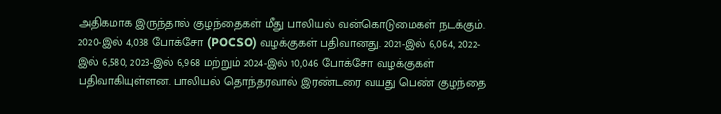அதிகமாக இருந்தால் குழந்தைகள் மீது பாலியல் வன்கொடுமைகள் நடக்கும்.
2020-இல் 4,038 போக்சோ (POCSO) வழக்குகள் பதிவானது. 2021-இல் 6,064, 2022-இல் 6,580, 2023-இல் 6,968 மற்றும் 2024-இல் 10,046 போக்சோ வழக்குகள் பதிவாகியுள்ளன. பாலியல் தொந்தரவால் இரண்டரை வயது பெண் குழந்தை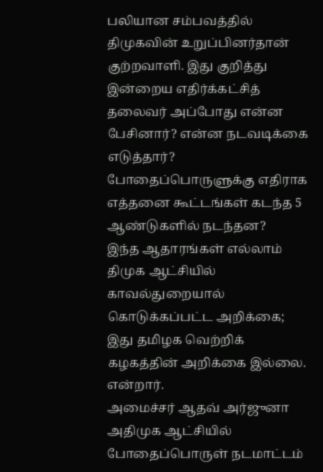பலியான சம்பவத்தில் திமுகவின் உறுப்பினர்தான் குற்றவாளி. இது குறித்து இன்றைய எதிர்க்கட்சித் தலைவர் அப்போது என்ன பேசினார்? என்ன நடவடிக்கை எடுத்தார்? போதைப்பொருளுக்கு எதிராக எத்தனை கூட்டங்கள் கடந்த 5 ஆண்டுகளில் நடந்தன?
இந்த ஆதாரங்கள் எல்லாம் திமுக ஆட்சியில் காவல்துறையால் கொடுக்கப்பட்ட அறிக்கை; இது தமிழக வெற்றிக் கழகத்தின் அறிக்கை இல்லை. என்றார்.
அமைச்சர் ஆதவ் அர்ஜுனா அதிமுக ஆட்சியில் போதைப்பொருள் நடமாட்டம்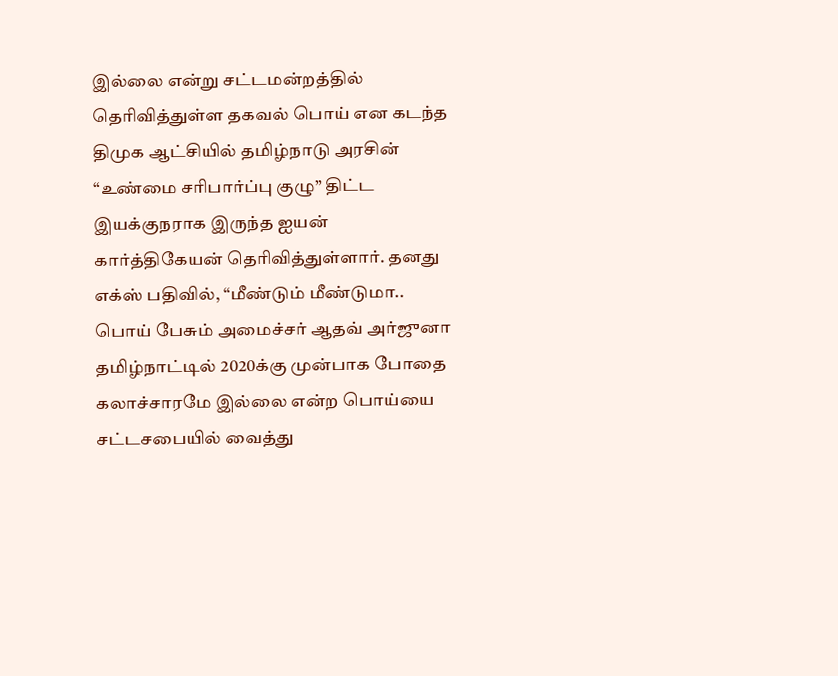இல்லை என்று சட்டமன்றத்தில் தெரிவித்துள்ள தகவல் பொய் என கடந்த திமுக ஆட்சியில் தமிழ்நாடு அரசின் “உண்மை சரிபார்ப்பு குழு” திட்ட இயக்குநராக இருந்த ஐயன் கார்த்திகேயன் தெரிவித்துள்ளார். தனது எக்ஸ் பதிவில், “மீண்டும் மீண்டுமா.. பொய் பேசும் அமைச்சர் ஆதவ் அர்ஜுனா
தமிழ்நாட்டில் 2020க்கு முன்பாக போதை கலாச்சாரமே இல்லை என்ற பொய்யை சட்டசபையில் வைத்து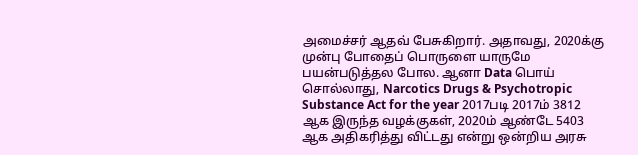அமைச்சர் ஆதவ் பேசுகிறார். அதாவது, 2020க்கு முன்பு போதைப் பொருளை யாருமே பயன்படுத்தல போல. ஆனா Data பொய் சொல்லாது, Narcotics Drugs & Psychotropic Substance Act for the year 2017படி 2017ம் 3812 ஆக இருந்த வழக்குகள், 2020ம் ஆண்டே 5403 ஆக அதிகரித்து விட்டது என்று ஒன்றிய அரசு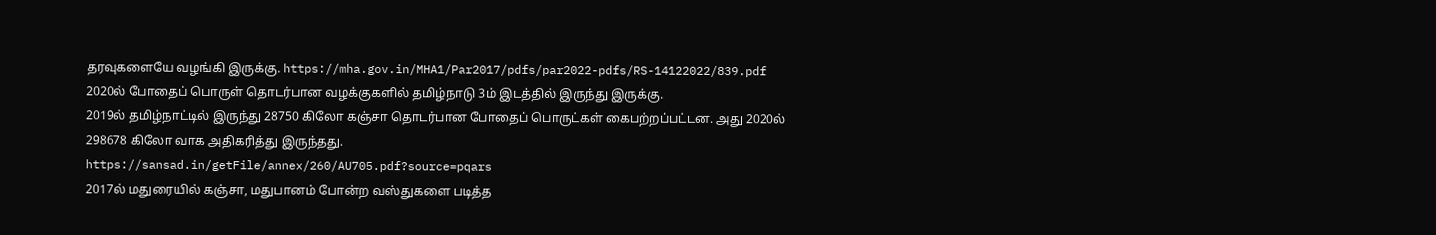தரவுகளையே வழங்கி இருக்கு. https://mha.gov.in/MHA1/Par2017/pdfs/par2022-pdfs/RS-14122022/839.pdf
2020ல் போதைப் பொருள் தொடர்பான வழக்குகளில் தமிழ்நாடு 3ம் இடத்தில் இருந்து இருக்கு.
2019ல் தமிழ்நாட்டில் இருந்து 28750 கிலோ கஞ்சா தொடர்பான போதைப் பொருட்கள் கைபற்றப்பட்டன. அது 2020ல் 298678 கிலோ வாக அதிகரித்து இருந்தது.
https://sansad.in/getFile/annex/260/AU705.pdf?source=pqars
2017ல் மதுரையில் கஞ்சா, மதுபானம் போன்ற வஸ்துகளை படித்த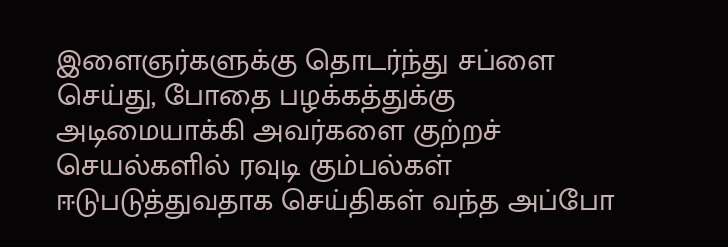இளைஞர்களுக்கு தொடர்ந்து சப்ளை செய்து, போதை பழக்கத்துக்கு அடிமையாக்கி அவர்களை குற்றச் செயல்களில் ரவுடி கும்பல்கள் ஈடுபடுத்துவதாக செய்திகள் வந்த அப்போ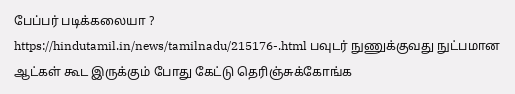பேப்பர் படிக்கலையா ?
https://hindutamil.in/news/tamilnadu/215176-.html பவுடர் நுணுக்குவது நுட்பமான ஆட்கள் கூட இருக்கும் போது கேட்டு தெரிஞ்சுக்கோங்க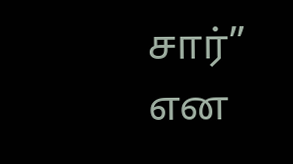சார்” என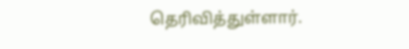தெரிவித்துள்ளார்.